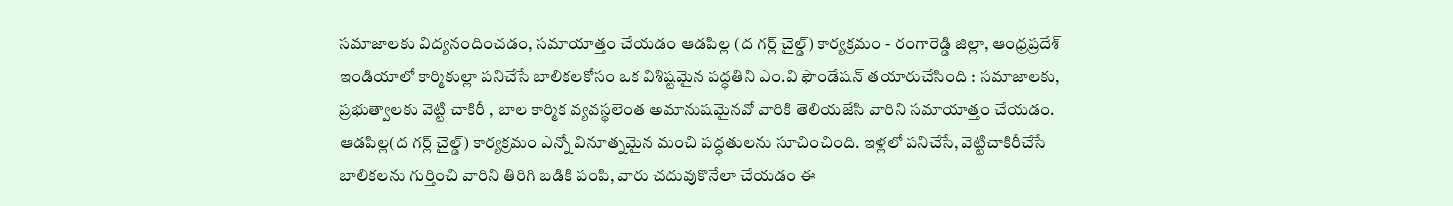సమాజాలకు విద్యనందించడం, సమాయాత్తం చేయడం ఆడపిల్ల (ద గర్ల్ చైల్డ్) కార్యక్రమం - రంగారెడ్డి జిల్లా, ఆంధ్రప్రదేశ్ ఇండియాలో కార్మికుల్లా పనిచేసే బాలికలకోసం ఒక విశిష్టమైన పద్ధతిని ఎం.వి ఫౌండేషన్ తయారుచేసింది : సమాజాలకు, ప్రభుత్వాలకు వెట్టి చాకిరీ , బాల కార్మిక వ్యవస్థలెంత అమానుషమైనవో వారికి తెలియజేసి వారిని సమాయాత్తం చేయడం. ఆడపిల్ల(ద గర్ల్ చైల్డ్) కార్యక్రమం ఎన్నో వినూత్నమైన మంచి పద్ధతులను సూచించింది. ఇళ్లలో పనిచేసే, వెట్టిచాకిరీచేసే బాలికలను గుర్తించి వారిని తిరిగి బడికి పంపి, వారు చదువుకొనేలా చేయడం ఈ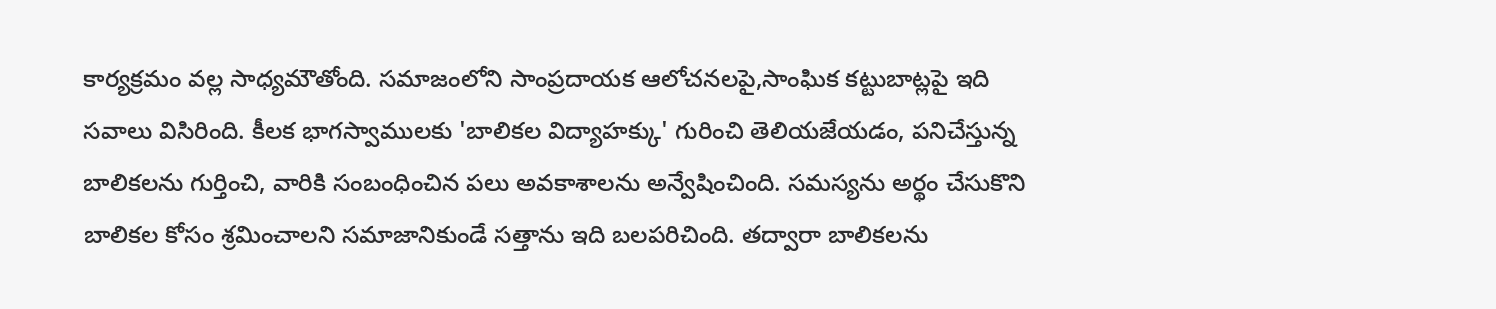కార్యక్రమం వల్ల సాధ్యమౌతోంది. సమాజంలోని సాంప్రదాయక ఆలోచనలపై,సాంఘిక కట్టుబాట్లపై ఇది సవాలు విసిరింది. కీలక భాగస్వాములకు 'బాలికల విద్యాహక్కు' గురించి తెలియజేయడం, పనిచేస్తున్న బాలికలను గుర్తించి, వారికి సంబంధించిన పలు అవకాశాలను అన్వేషించింది. సమస్యను అర్థం చేసుకొని బాలికల కోసం శ్రమించాలని సమాజానికుండే సత్తాను ఇది బలపరిచింది. తద్వారా బాలికలను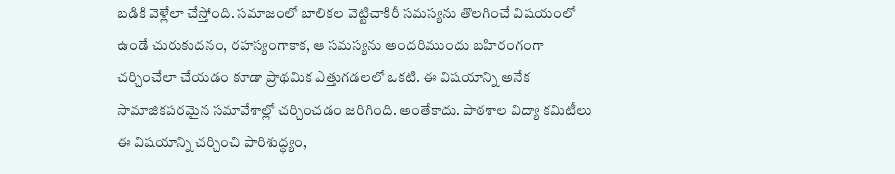బడికి వెళ్లేలా చేస్తోంది. సమాజంలో బాలికల వెట్టిచాకిరీ సమస్యను తొలగించే విషయంలో ఉండే చురుకుదనం, రహస్యంగాకాక, ఆ సమస్యను అందరిముందు బహిరంగంగా చర్చించేలా చేయడం కూడా ప్రాథమిక ఎత్తుగడలలో ఒకటి. ఈ విషయాన్ని అనేక సామాజికపరమైన సమావేశాల్లో చర్చించడం జరిగింది. అంతేకాదు. పాఠశాల విద్యా కమిటీలు ఈ విషయాన్ని చర్చించి పారిశుద్ధ్యం,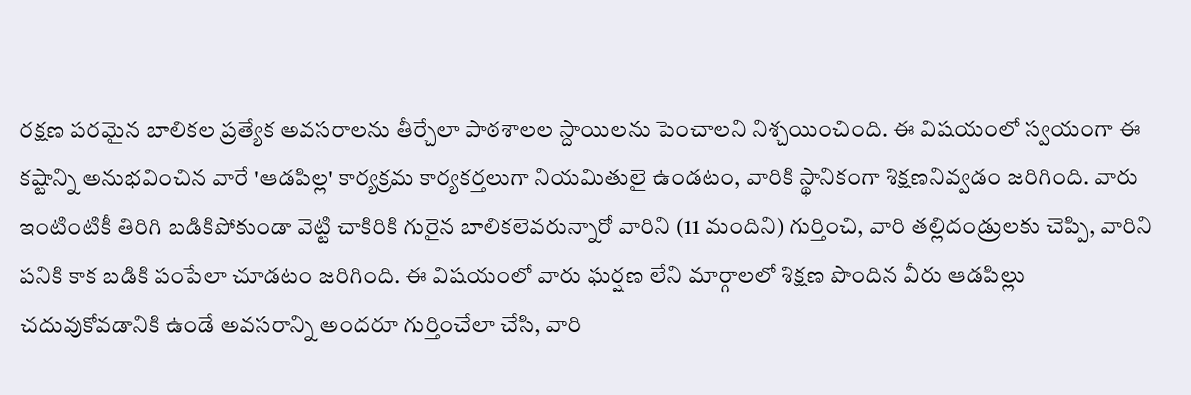రక్షణ పరమైన బాలికల ప్రత్యేక అవసరాలను తీర్చేలా పాఠశాలల స్దాయిలను పెంచాలని నిశ్చయించింది. ఈ విషయంలో స్వయంగా ఈ కష్టాన్ని అనుభవించిన వారే 'ఆడపిల్ల' కార్యక్రమ కార్యకర్తలుగా నియమితులై ఉండటం, వారికి స్థానికంగా శిక్షణనివ్వడం జరిగింది. వారు ఇంటింటికీ తిరిగి బడికిపోకుండా వెట్టి చాకిరికి గురైన బాలికలెవరున్నారో వారిని (11 మందిని) గుర్తించి, వారి తల్లిదండ్రులకు చెప్పి, వారిని పనికి కాక బడికి పంపేలా చూడటం జరిగింది. ఈ విషయంలో వారు ఘర్షణ లేని మార్గాలలో శిక్షణ పొందిన వీరు ఆడపిల్లు చదువుకోవడానికి ఉండే అవసరాన్ని అందరూ గుర్తించేలా చేసి, వారి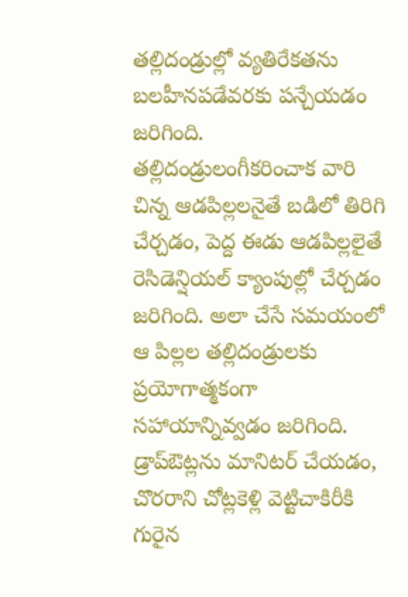తల్లిదండ్రుల్లో వ్యతిరేకతను బలహీనపడేవరకు పన్చేయడం జరిగింది. తల్లిదండ్రులంగీకరించాక వారి చిన్న ఆడపిల్లలనైతే బడిలో తిరిగి చేర్చడం, పెద్ద ఈడు ఆడపిల్లలైతే రెసిడెన్షియల్ క్యాంపుల్లో చేర్చడం జరిగింది. అలా చేసే సమయంలో ఆ పిల్లల తల్లిదండ్రులకు ప్రయోగాత్మకంగా సహాయాన్నివ్వడం జరిగింది. డ్రాప్ఔట్లను మానిటర్ చేయడం, చొరరాని చోట్లకెళ్లి వెట్టిచాకిరీకి గురైన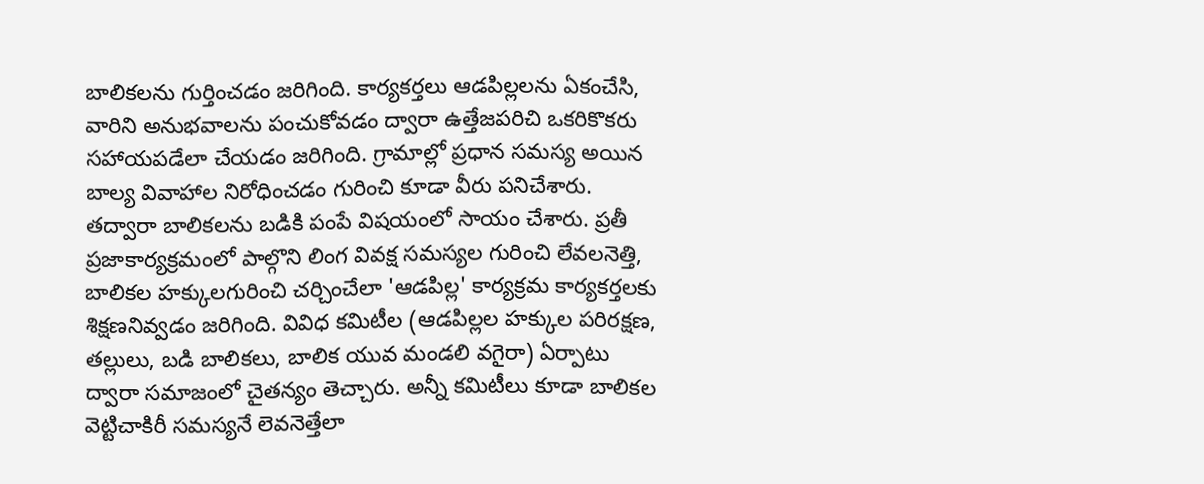బాలికలను గుర్తించడం జరిగింది. కార్యకర్తలు ఆడపిల్లలను ఏకంచేసి, వారిని అనుభవాలను పంచుకోవడం ద్వారా ఉత్తేజపరిచి ఒకరికొకరు సహాయపడేలా చేయడం జరిగింది. గ్రామాల్లో ప్రధాన సమస్య అయిన బాల్య వివాహాల నిరోధించడం గురించి కూడా వీరు పనిచేశారు. తద్వారా బాలికలను బడికి పంపే విషయంలో సాయం చేశారు. ప్రతీ ప్రజాకార్యక్రమంలో పాల్గొని లింగ వివక్ష సమస్యల గురించి లేవలనెత్తి, బాలికల హక్కులగురించి చర్చించేలా 'ఆడపిల్ల' కార్యక్రమ కార్యకర్తలకు శిక్షణనివ్వడం జరిగింది. వివిధ కమిటీల (ఆడపిల్లల హక్కుల పరిరక్షణ, తల్లులు, బడి బాలికలు, బాలిక యువ మండలి వగైరా) ఏర్పాటు ద్వారా సమాజంలో చైతన్యం తెచ్చారు. అన్నీ కమిటీలు కూడా బాలికల వెట్టిచాకిరీ సమస్యనే లెవనెత్తేలా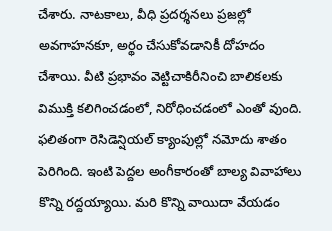చేశారు. నాటకాలు, వీధి ప్రదర్శనలు ప్రజల్లో అవగాహనకూ, అర్థం చేసుకోవడానికీ దోహదం చేశాయి. వీటి ప్రభావం వెట్టిచాకిరీనించి బాలికలకు విముక్తి కలిగించడంలో, నిరోధించడంలో ఎంతో వుంది. ఫలితంగా రెసిడెన్షియల్ క్యాంపుల్లో నమోదు శాతం పెరిగింది. ఇంటి పెద్దల అంగీకారంతో బాల్య వివాహాలు కొన్ని రద్దయ్యాయి. మరి కొన్ని వాయిదా వేయడం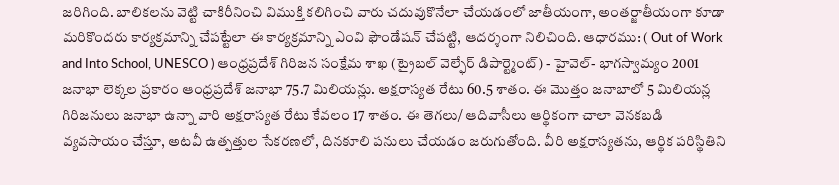జరిగింది. బాలికలను వెట్టి చాకిరీనించి విముక్తి కలిగించి వారు చదువుకొనేలా చేయడంలో జాతీయంగా, అంతర్జాతీయంగా కూడా మరికొందరు కార్యక్రమాన్ని చేపట్టేలా ఈ కార్యక్రమాన్ని ఎంవి ఫౌండేషన్ చేపట్టి, ఆదర్శంగా నిలిచింది. ఆధారము: ( Out of Work and Into School, UNESCO ) ఆంధ్రప్రదేశ్ గిరిజన సంక్షేమ శాఖ (ట్రైబల్ వెల్ఫేర్ డిపార్ట్మెంట్) - హైవెల్- భాగస్వామ్యం 2001 జనాభా లెక్కల ప్రకారం ఆంధ్రప్రదేశ్ జనాభా 75.7 మిలియన్లు. అక్షరాస్యత రేటు 60.5 శాతం. ఈ మొత్తం జనాబాలో 5 మిలియన్ల గిరిజనులు జనాభా ఉన్నా వారి అక్షరాస్యత రేటు కేవలం 17 శాతం. ఈ తెగలు/ ఆదివాసీలు ఆర్థికంగా చాలా వెనకబడి వ్యవసాయం చేస్తూ, అటవీ ఉత్పత్తుల సేకరణలో, దినకూలి పనులు చేయడం జరుగుతోంది. వీరి అక్షరాస్యతను, ఆర్థిక పరిస్థితిని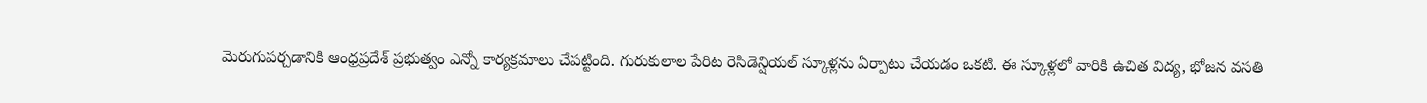మెరుగుపర్చడానికి ఆంధ్రప్రదేశ్ ప్రభుత్వం ఎన్నో కార్యక్రమాలు చేపట్టింది. గురుకులాల పేరిట రెసిడెన్షియల్ స్కూళ్లను ఏర్పాటు చేయడం ఒకటి. ఈ స్కూళ్లలో వారికి ఉచిత విద్య, భోజన వసతి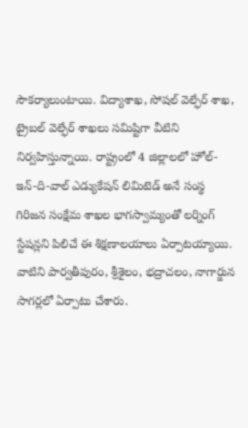సౌకర్యాలుంటాయి. విద్యాశాఖ, సోషల్ వెల్ఫేర్ శాఖ, ట్రైబల్ వెల్ఫేర్ శాఖలు సమిష్టిగా వీటిని నిర్వహిస్తున్నాయి. రాష్ట్రంలో 4 జిల్లాలలో హోల్-ఇన్-ది-వాల్ ఎడ్యుకేషన్ లిమిటెడ్ అనే సంస్థ గిరిజన సంక్షేమ శాఖల భాగస్వామ్యంతో లర్నింగ్ స్టేషన్లని పిలిచే ఈ శిక్షణాలయాలు ఏర్పాటయ్యాయి. వాటిని పార్వతీపురం, శ్రీశైలం, భద్రాచలం, నాగార్జున సాగర్లలో ఏర్పాటు చేశారు.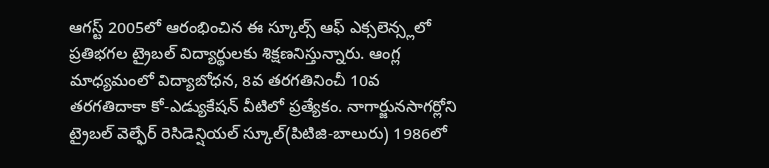ఆగస్ట్ 2005లో ఆరంభించిన ఈ స్కూల్స్ ఆఫ్ ఎక్సలెన్స్లలో ప్రతిభగల ట్రైబల్ విద్యార్థులకు శిక్షణనిస్తున్నారు. ఆంగ్ల మాధ్యమంలో విద్యాబోధన, 8వ తరగతినించీ 10వ తరగతిదాకా కో-ఎడ్యుకేషన్ వీటిలో ప్రత్యేకం. నాగార్జునసాగర్లోని ట్రైబల్ వెల్ఫేర్ రెసిడెన్షియల్ స్కూల్(పిటిజి-బాలురు) 1986లో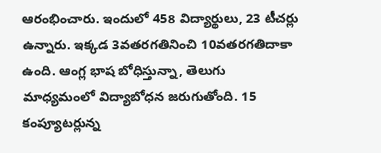ఆరంభించారు. ఇందులో 458 విద్యార్థులు, 23 టీచర్లు ఉన్నారు. ఇక్కడ 3వతరగతినించి 10వతరగతిదాకా ఉంది. ఆంగ్ల భాష బోధిస్తున్నా, తెలుగు మాధ్యమంలో విద్యాబోధన జరుగుతోంది. 15 కంప్యూటర్లున్న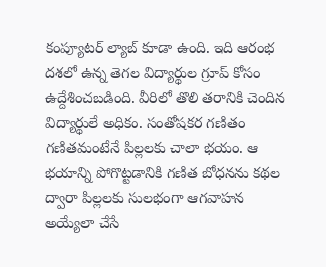కంప్యూటర్ ల్యాబ్ కూడా ఉంది. ఇది ఆరంభ దశలో ఉన్న తెగల విద్యార్థుల గ్రూప్ కోసం ఉద్దేశించబడింది. వీరిలో తొలి తరానికి చెందిన విద్యార్థులే అధికం. సంతోషకర గణితం గణితమంటేనే పిల్లలకు చాలా భయం. ఆ భయాన్ని పోగొట్టడానికి గణిత బోధనను కథల ద్వారా పిల్లలకు సులభంగా ఆగవాహన అయ్యేలా చేసే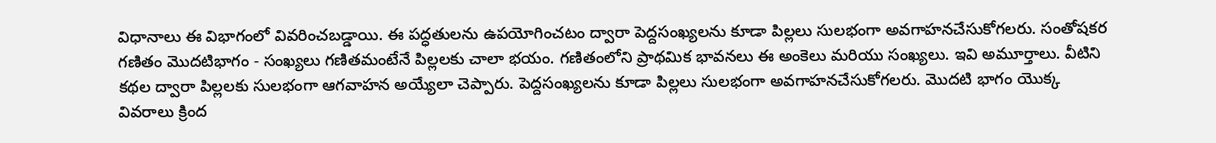విధానాలు ఈ విభాగంలో వివరించబడ్డాయి. ఈ పద్ధతులను ఉపయోగించటం ద్వారా పెద్దసంఖ్యలను కూడా పిల్లలు సులభంగా అవగాహనచేసుకోగలరు. సంతోషకర గణితం మొదటిభాగం - సంఖ్యలు గణితమంటేనే పిల్లలకు చాలా భయం. గణితంలోని ప్రాథమిక భావనలు ఈ అంకెలు మరియు సంఖ్యలు. ఇవి అమూర్తాలు. వీటిని కథల ద్వారా పిల్లలకు సులభంగా ఆగవాహన అయ్యేలా చెప్పారు. పెద్దసంఖ్యలను కూడా పిల్లలు సులభంగా అవగాహనచేసుకోగలరు. మొదటి భాగం యొక్క వివరాలు క్రింద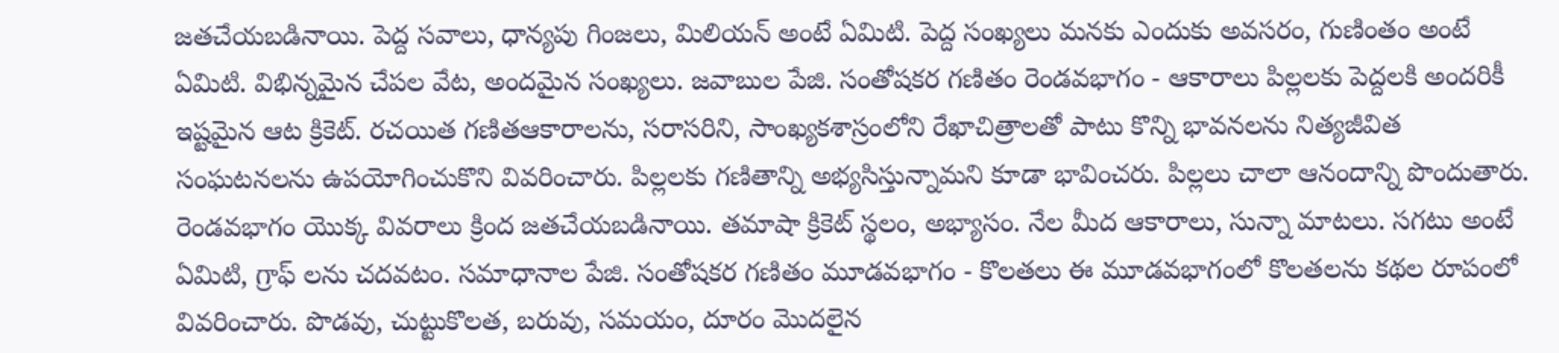జతచేయబడినాయి. పెద్ద సవాలు, ధాన్యపు గింజలు, మిలియన్ అంటే ఏమిటి. పెద్ద సంఖ్యలు మనకు ఎందుకు అవసరం, గుణింతం అంటే ఏమిటి. విభిన్నమైన చేపల వేట, అందమైన సంఖ్యలు. జవాబుల పేజి. సంతోషకర గణితం రెండవభాగం - ఆకారాలు పిల్లలకు పెద్దలకి అందరికీ ఇష్టమైన ఆట క్రికెట్. రచయిత గణితఆకారాలను, సరాసరిని, సాంఖ్యకశాస్రంలోని రేఖాచిత్రాలతో పాటు కొన్ని భావనలను నిత్యజీవిత సంఘటనలను ఉపయోగించుకొని వివరించారు. పిల్లలకు గణితాన్ని అభ్యసిస్తున్నామని కూడా భావించరు. పిల్లలు చాలా ఆనందాన్ని పొందుతారు. రెండవభాగం యొక్క వివరాలు క్రింద జతచేయబడినాయి. తమాషా క్రికెట్ స్థలం, అభ్యాసం. నేల మీద ఆకారాలు, సున్నా మాటలు. సగటు అంటే ఏమిటి, గ్రాఫ్ లను చదవటం. సమాధానాల పేజి. సంతోషకర గణితం మూడవభాగం - కొలతలు ఈ మూడవభాగంలో కొలతలను కథల రూపంలో వివరించారు. పొడవు, చుట్టుకొలత, బరువు, సమయం, దూరం మొదలైన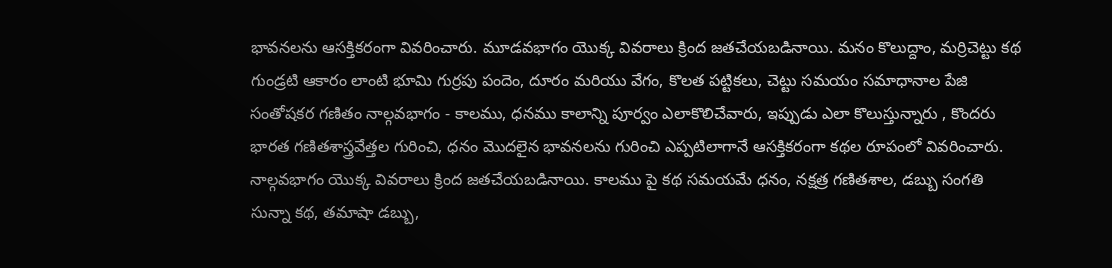భావనలను ఆసక్తికరంగా వివరించారు. మూడవభాగం యొక్క వివరాలు క్రింద జతచేయబడినాయి. మనం కొలుద్దాం, మర్రిచెట్టు కథ గుండ్రటి ఆకారం లాంటి భూమి గుర్రపు పందెం, దూరం మరియు వేగం, కొలత పట్టికలు, చెట్టు సమయం సమాధానాల పేజి సంతోషకర గణితం నాల్గవభాగం - కాలము, ధనము కాలాన్ని పూర్వం ఎలాకొలిచేవారు, ఇప్పుడు ఎలా కొలుస్తున్నారు , కొందరు భారత గణితశాస్త్రవేత్తల గురించి, ధనం మొదలైన భావనలను గురించి ఎప్పటిలాగానే ఆసక్తికరంగా కథల రూపంలో వివరించారు. నాల్గవభాగం యొక్క వివరాలు క్రింద జతచేయబడినాయి. కాలము పై కథ సమయమే ధనం, నక్షత్ర గణితశాల, డబ్బు సంగతి సున్నా కథ, తమాషా డబ్బు,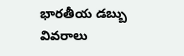భారతీయ డబ్బు వివరాలు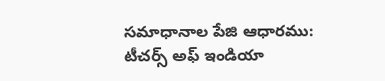సమాధానాల పేజి ఆధారము: టీచర్స్ అఫ్ ఇండియా